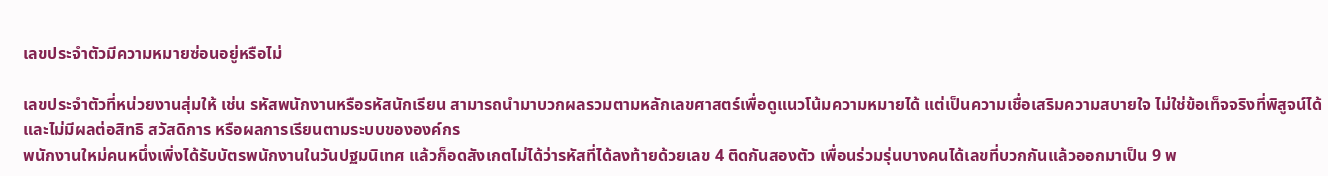เลขประจำตัวมีความหมายซ่อนอยู่หรือไม่

เลขประจำตัวที่หน่วยงานสุ่มให้ เช่น รหัสพนักงานหรือรหัสนักเรียน สามารถนำมาบวกผลรวมตามหลักเลขศาสตร์เพื่อดูแนวโน้มความหมายได้ แต่เป็นความเชื่อเสริมความสบายใจ ไม่ใช่ข้อเท็จจริงที่พิสูจน์ได้ และไม่มีผลต่อสิทธิ สวัสดิการ หรือผลการเรียนตามระบบขององค์กร
พนักงานใหม่คนหนึ่งเพิ่งได้รับบัตรพนักงานในวันปฐมนิเทศ แล้วก็อดสังเกตไม่ได้ว่ารหัสที่ได้ลงท้ายด้วยเลข 4 ติดกันสองตัว เพื่อนร่วมรุ่นบางคนได้เลขที่บวกกันแล้วออกมาเป็น 9 พ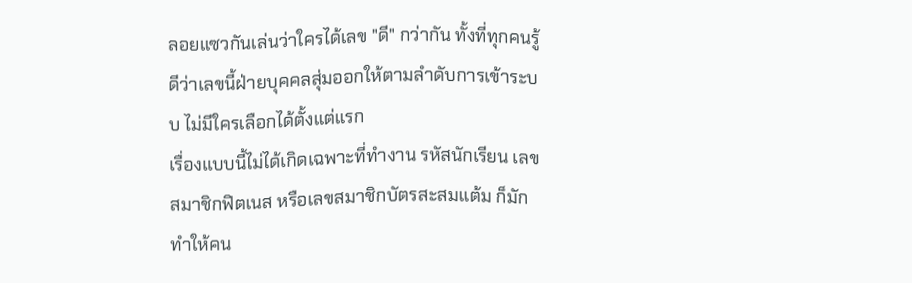ลอยแซวกันเล่นว่าใครได้เลข "ดี" กว่ากัน ทั้งที่ทุกคนรู้ดีว่าเลขนี้ฝ่ายบุคคลสุ่มออกให้ตามลำดับการเข้าระบบ ไม่มีใครเลือกได้ตั้งแต่แรก
เรื่องแบบนี้ไม่ได้เกิดเฉพาะที่ทำงาน รหัสนักเรียน เลขสมาชิกฟิตเนส หรือเลขสมาชิกบัตรสะสมแต้ม ก็มักทำให้คน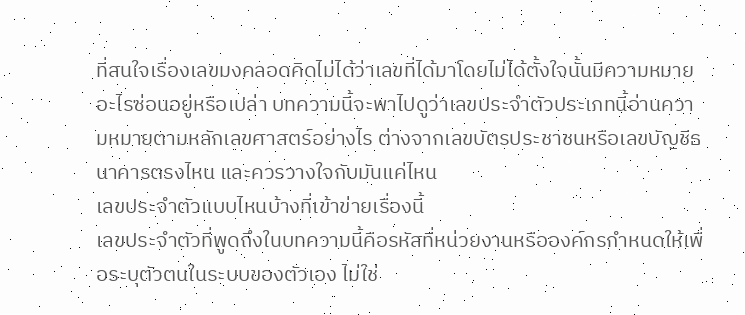ที่สนใจเรื่องเลขมงคลอดคิดไม่ได้ว่าเลขที่ได้มาโดยไม่ได้ตั้งใจนั้นมีความหมายอะไรซ่อนอยู่หรือเปล่า บทความนี้จะพาไปดูว่าเลขประจำตัวประเภทนี้อ่านความหมายตามหลักเลขศาสตร์อย่างไร ต่างจากเลขบัตรประชาชนหรือเลขบัญชีธนาคารตรงไหน และควรวางใจกับมันแค่ไหน
เลขประจำตัวแบบไหนบ้างที่เข้าข่ายเรื่องนี้
เลขประจำตัวที่พูดถึงในบทความนี้คือรหัสที่หน่วยงานหรือองค์กรกำหนดให้เพื่อระบุตัวตนในระบบของตัวเอง ไม่ใช่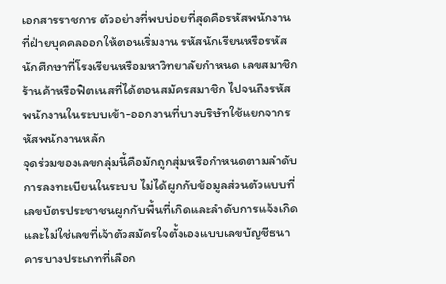เอกสารราชการ ตัวอย่างที่พบบ่อยที่สุดคือรหัสพนักงานที่ฝ่ายบุคคลออกให้ตอนเริ่มงาน รหัสนักเรียนหรือรหัสนักศึกษาที่โรงเรียนหรือมหาวิทยาลัยกำหนด เลขสมาชิกร้านค้าหรือฟิตเนสที่ได้ตอนสมัครสมาชิก ไปจนถึงรหัสพนักงานในระบบเข้า-ออกงานที่บางบริษัทใช้แยกจากรหัสพนักงานหลัก
จุดร่วมของเลขกลุ่มนี้คือมักถูกสุ่มหรือกำหนดตามลำดับการลงทะเบียนในระบบ ไม่ได้ผูกกับข้อมูลส่วนตัวแบบที่เลขบัตรประชาชนผูกกับพื้นที่เกิดและลำดับการแจ้งเกิด และไม่ใช่เลขที่เจ้าตัวสมัครใจตั้งเองแบบเลขบัญชีธนาคารบางประเภทที่เลือก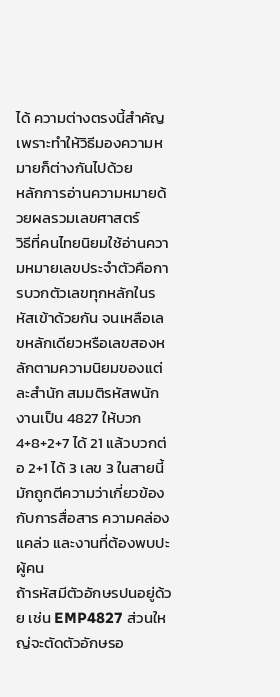ได้ ความต่างตรงนี้สำคัญ เพราะทำให้วิธีมองความหมายก็ต่างกันไปด้วย
หลักการอ่านความหมายด้วยผลรวมเลขศาสตร์
วิธีที่คนไทยนิยมใช้อ่านความหมายเลขประจำตัวคือการบวกตัวเลขทุกหลักในรหัสเข้าด้วยกัน จนเหลือเลขหลักเดียวหรือเลขสองหลักตามความนิยมของแต่ละสำนัก สมมติรหัสพนักงานเป็น 4827 ให้บวก 4+8+2+7 ได้ 21 แล้วบวกต่อ 2+1 ได้ 3 เลข 3 ในสายนี้มักถูกตีความว่าเกี่ยวข้องกับการสื่อสาร ความคล่องแคล่ว และงานที่ต้องพบปะผู้คน
ถ้ารหัสมีตัวอักษรปนอยู่ด้วย เช่น EMP4827 ส่วนใหญ่จะตัดตัวอักษรอ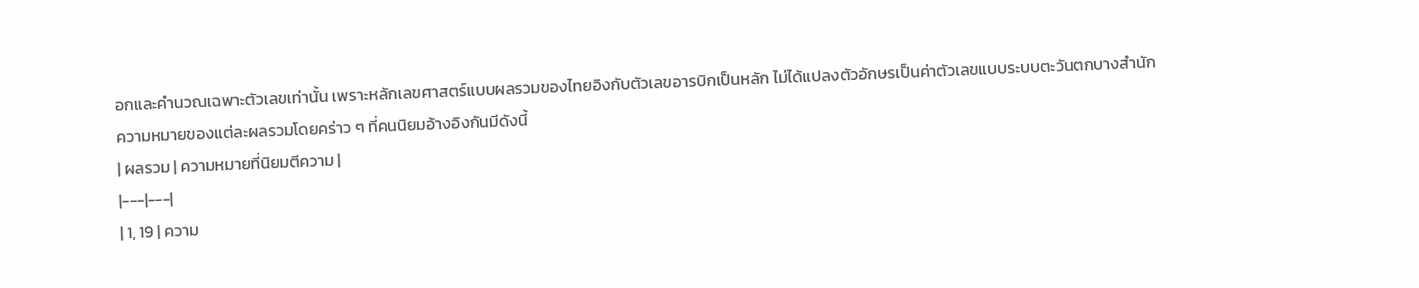อกและคำนวณเฉพาะตัวเลขเท่านั้น เพราะหลักเลขศาสตร์แบบผลรวมของไทยอิงกับตัวเลขอารบิกเป็นหลัก ไม่ได้แปลงตัวอักษรเป็นค่าตัวเลขแบบระบบตะวันตกบางสำนัก
ความหมายของแต่ละผลรวมโดยคร่าว ๆ ที่คนนิยมอ้างอิงกันมีดังนี้
| ผลรวม | ความหมายที่นิยมตีความ |
|---|---|
| 1, 19 | ความ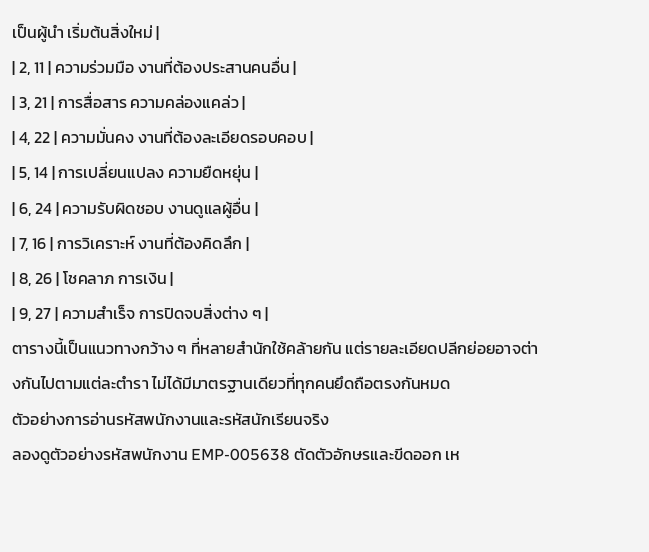เป็นผู้นำ เริ่มต้นสิ่งใหม่ |
| 2, 11 | ความร่วมมือ งานที่ต้องประสานคนอื่น |
| 3, 21 | การสื่อสาร ความคล่องแคล่ว |
| 4, 22 | ความมั่นคง งานที่ต้องละเอียดรอบคอบ |
| 5, 14 | การเปลี่ยนแปลง ความยืดหยุ่น |
| 6, 24 | ความรับผิดชอบ งานดูแลผู้อื่น |
| 7, 16 | การวิเคราะห์ งานที่ต้องคิดลึก |
| 8, 26 | โชคลาภ การเงิน |
| 9, 27 | ความสำเร็จ การปิดจบสิ่งต่าง ๆ |
ตารางนี้เป็นแนวทางกว้าง ๆ ที่หลายสำนักใช้คล้ายกัน แต่รายละเอียดปลีกย่อยอาจต่างกันไปตามแต่ละตำรา ไม่ได้มีมาตรฐานเดียวที่ทุกคนยึดถือตรงกันหมด
ตัวอย่างการอ่านรหัสพนักงานและรหัสนักเรียนจริง
ลองดูตัวอย่างรหัสพนักงาน EMP-005638 ตัดตัวอักษรและขีดออก เห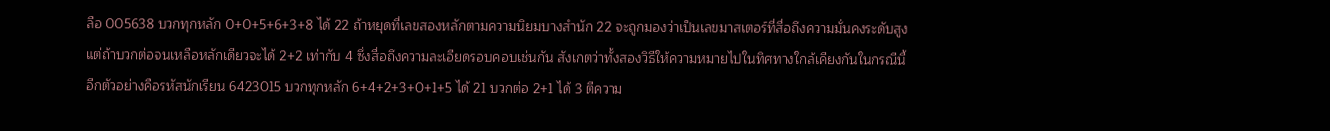ลือ 005638 บวกทุกหลัก 0+0+5+6+3+8 ได้ 22 ถ้าหยุดที่เลขสองหลักตามความนิยมบางสำนัก 22 จะถูกมองว่าเป็นเลขมาสเตอร์ที่สื่อถึงความมั่นคงระดับสูง แต่ถ้าบวกต่อจนเหลือหลักเดียวจะได้ 2+2 เท่ากับ 4 ซึ่งสื่อถึงความละเอียดรอบคอบเช่นกัน สังเกตว่าทั้งสองวิธีให้ความหมายไปในทิศทางใกล้เคียงกันในกรณีนี้
อีกตัวอย่างคือรหัสนักเรียน 6423015 บวกทุกหลัก 6+4+2+3+0+1+5 ได้ 21 บวกต่อ 2+1 ได้ 3 ตีความ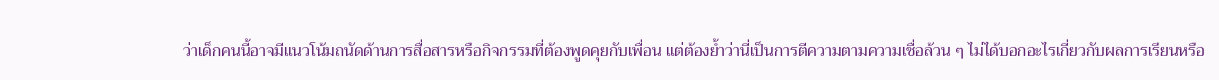ว่าเด็กคนนี้อาจมีแนวโน้มถนัดด้านการสื่อสารหรือกิจกรรมที่ต้องพูดคุยกับเพื่อน แต่ต้องย้ำว่านี่เป็นการตีความตามความเชื่อล้วน ๆ ไม่ได้บอกอะไรเกี่ยวกับผลการเรียนหรือ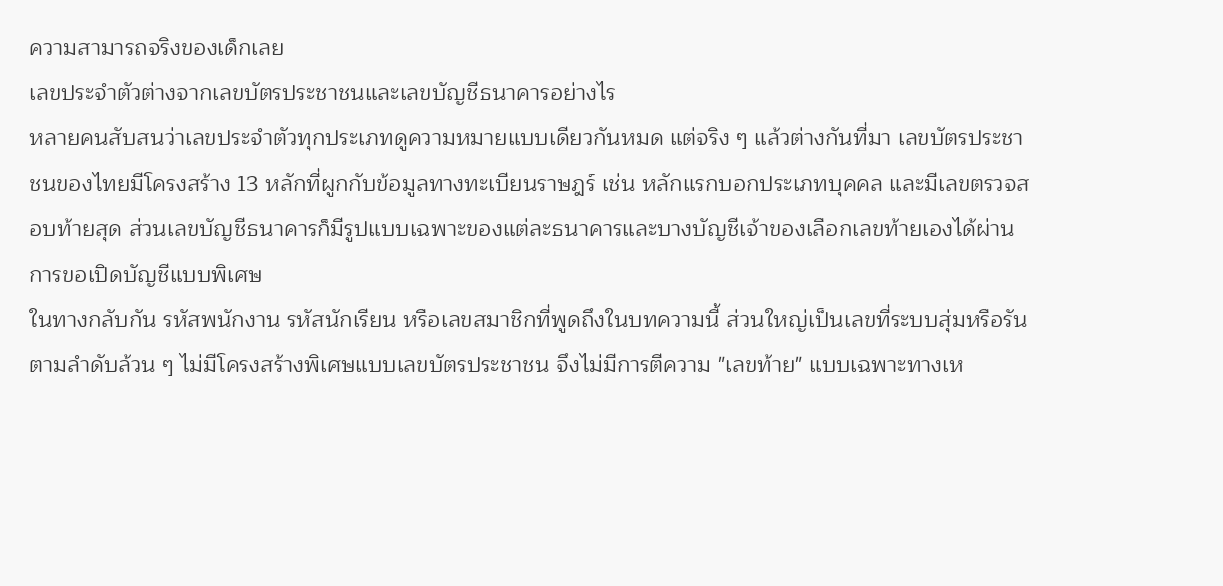ความสามารถจริงของเด็กเลย
เลขประจำตัวต่างจากเลขบัตรประชาชนและเลขบัญชีธนาคารอย่างไร
หลายคนสับสนว่าเลขประจำตัวทุกประเภทดูความหมายแบบเดียวกันหมด แต่จริง ๆ แล้วต่างกันที่มา เลขบัตรประชาชนของไทยมีโครงสร้าง 13 หลักที่ผูกกับข้อมูลทางทะเบียนราษฎร์ เช่น หลักแรกบอกประเภทบุคคล และมีเลขตรวจสอบท้ายสุด ส่วนเลขบัญชีธนาคารก็มีรูปแบบเฉพาะของแต่ละธนาคารและบางบัญชีเจ้าของเลือกเลขท้ายเองได้ผ่านการขอเปิดบัญชีแบบพิเศษ
ในทางกลับกัน รหัสพนักงาน รหัสนักเรียน หรือเลขสมาชิกที่พูดถึงในบทความนี้ ส่วนใหญ่เป็นเลขที่ระบบสุ่มหรือรันตามลำดับล้วน ๆ ไม่มีโครงสร้างพิเศษแบบเลขบัตรประชาชน จึงไม่มีการตีความ "เลขท้าย" แบบเฉพาะทางเห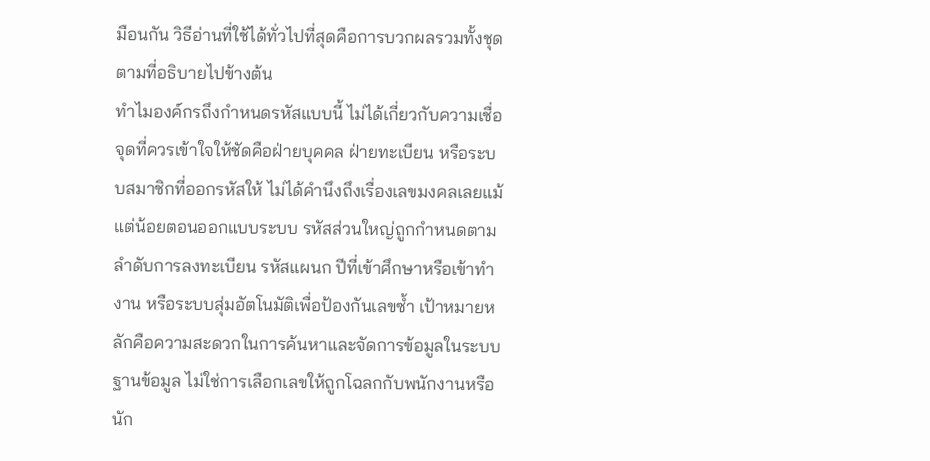มือนกัน วิธีอ่านที่ใช้ได้ทั่วไปที่สุดคือการบวกผลรวมทั้งชุดตามที่อธิบายไปข้างต้น
ทำไมองค์กรถึงกำหนดรหัสแบบนี้ ไม่ได้เกี่ยวกับความเชื่อ
จุดที่ควรเข้าใจให้ชัดคือฝ่ายบุคคล ฝ่ายทะเบียน หรือระบบสมาชิกที่ออกรหัสให้ ไม่ได้คำนึงถึงเรื่องเลขมงคลเลยแม้แต่น้อยตอนออกแบบระบบ รหัสส่วนใหญ่ถูกกำหนดตามลำดับการลงทะเบียน รหัสแผนก ปีที่เข้าศึกษาหรือเข้าทำงาน หรือระบบสุ่มอัตโนมัติเพื่อป้องกันเลขซ้ำ เป้าหมายหลักคือความสะดวกในการค้นหาและจัดการข้อมูลในระบบฐานข้อมูล ไม่ใช่การเลือกเลขให้ถูกโฉลกกับพนักงานหรือนัก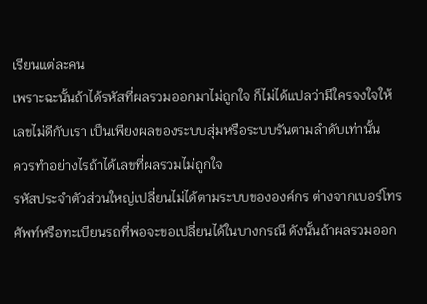เรียนแต่ละคน
เพราะฉะนั้นถ้าได้รหัสที่ผลรวมออกมาไม่ถูกใจ ก็ไม่ได้แปลว่ามีใครจงใจให้เลขไม่ดีกับเรา เป็นเพียงผลของระบบสุ่มหรือระบบรันตามลำดับเท่านั้น
ควรทำอย่างไรถ้าได้เลขที่ผลรวมไม่ถูกใจ
รหัสประจำตัวส่วนใหญ่เปลี่ยนไม่ได้ตามระบบขององค์กร ต่างจากเบอร์โทรศัพท์หรือทะเบียนรถที่พอจะขอเปลี่ยนได้ในบางกรณี ดังนั้นถ้าผลรวมออก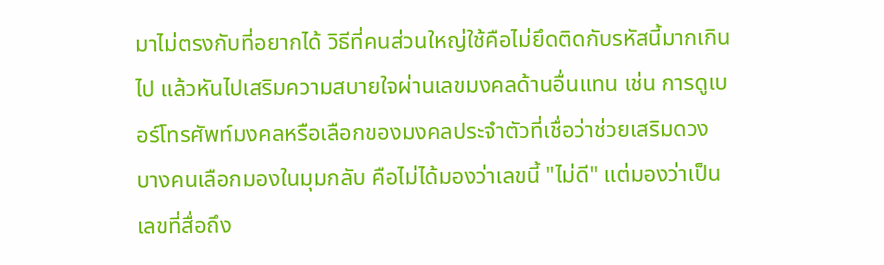มาไม่ตรงกับที่อยากได้ วิธีที่คนส่วนใหญ่ใช้คือไม่ยึดติดกับรหัสนี้มากเกินไป แล้วหันไปเสริมความสบายใจผ่านเลขมงคลด้านอื่นแทน เช่น การดูเบอร์โทรศัพท์มงคลหรือเลือกของมงคลประจำตัวที่เชื่อว่าช่วยเสริมดวง
บางคนเลือกมองในมุมกลับ คือไม่ได้มองว่าเลขนี้ "ไม่ดี" แต่มองว่าเป็นเลขที่สื่อถึง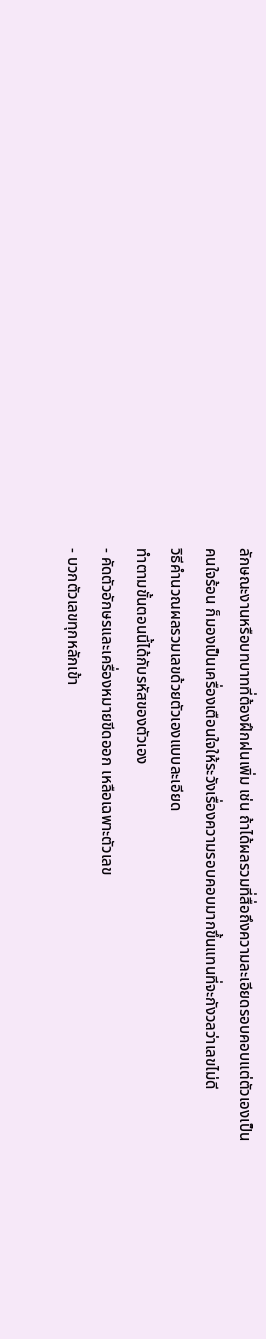ลักษณะงานหรือบทบาทที่ต้องฝึกฝนเพิ่ม เช่น ถ้าได้ผลรวมที่สื่อถึงความละเอียดรอบคอบแต่ตัวเองเป็นคนใจร้อน ก็มองเป็นเครื่องเตือนใจให้ระวังเรื่องความรอบคอบมากขึ้นแทนที่จะกังวลว่าเลขไม่ดี
วิธีคำนวณผลรวมเลขด้วยตัวเองแบบละเอียด
ทำตามขั้นตอนนี้ได้กับรหัสของตัวเอง
- คัดตัวอักษรและเครื่องหมายขีดออก เหลือเฉพาะตัวเลข
- บวกตัวเลขทุกหลักเข้า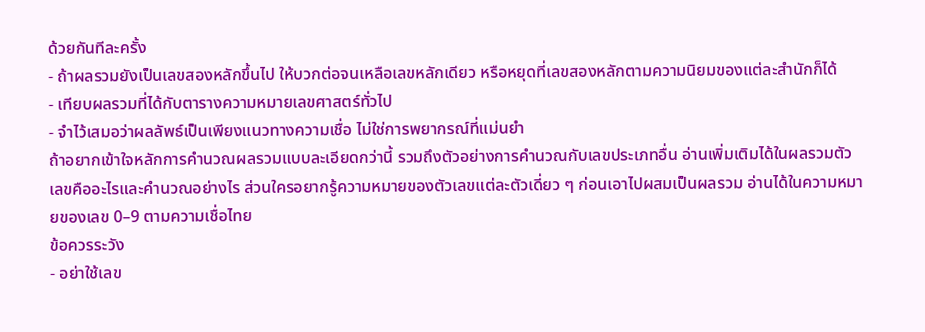ด้วยกันทีละครั้ง
- ถ้าผลรวมยังเป็นเลขสองหลักขึ้นไป ให้บวกต่อจนเหลือเลขหลักเดียว หรือหยุดที่เลขสองหลักตามความนิยมของแต่ละสำนักก็ได้
- เทียบผลรวมที่ได้กับตารางความหมายเลขศาสตร์ทั่วไป
- จำไว้เสมอว่าผลลัพธ์เป็นเพียงแนวทางความเชื่อ ไม่ใช่การพยากรณ์ที่แม่นยำ
ถ้าอยากเข้าใจหลักการคำนวณผลรวมแบบละเอียดกว่านี้ รวมถึงตัวอย่างการคำนวณกับเลขประเภทอื่น อ่านเพิ่มเติมได้ในผลรวมตัวเลขคืออะไรและคำนวณอย่างไร ส่วนใครอยากรู้ความหมายของตัวเลขแต่ละตัวเดี่ยว ๆ ก่อนเอาไปผสมเป็นผลรวม อ่านได้ในความหมายของเลข 0–9 ตามความเชื่อไทย
ข้อควรระวัง
- อย่าใช้เลข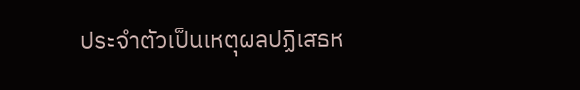ประจำตัวเป็นเหตุผลปฏิเสธห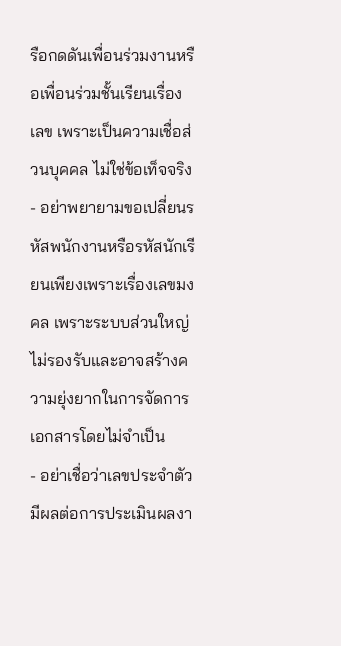รือกดดันเพื่อนร่วมงานหรือเพื่อนร่วมชั้นเรียนเรื่องเลข เพราะเป็นความเชื่อส่วนบุคคล ไม่ใช่ข้อเท็จจริง
- อย่าพยายามขอเปลี่ยนรหัสพนักงานหรือรหัสนักเรียนเพียงเพราะเรื่องเลขมงคล เพราะระบบส่วนใหญ่ไม่รองรับและอาจสร้างความยุ่งยากในการจัดการเอกสารโดยไม่จำเป็น
- อย่าเชื่อว่าเลขประจำตัวมีผลต่อการประเมินผลงา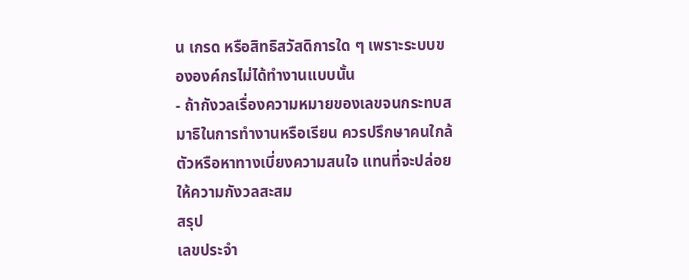น เกรด หรือสิทธิสวัสดิการใด ๆ เพราะระบบขององค์กรไม่ได้ทำงานแบบนั้น
- ถ้ากังวลเรื่องความหมายของเลขจนกระทบสมาธิในการทำงานหรือเรียน ควรปรึกษาคนใกล้ตัวหรือหาทางเบี่ยงความสนใจ แทนที่จะปล่อยให้ความกังวลสะสม
สรุป
เลขประจำ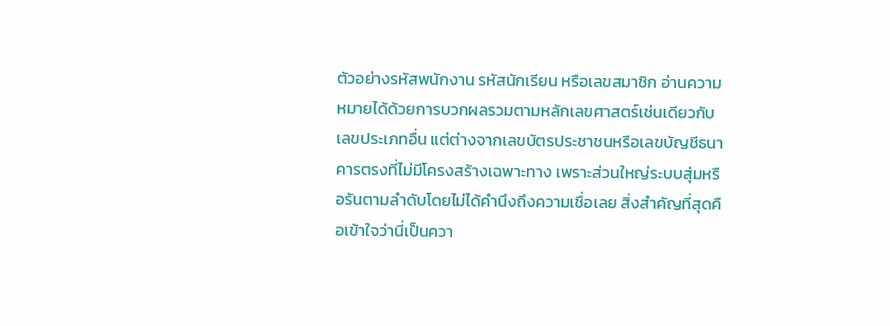ตัวอย่างรหัสพนักงาน รหัสนักเรียน หรือเลขสมาชิก อ่านความหมายได้ด้วยการบวกผลรวมตามหลักเลขศาสตร์เช่นเดียวกับเลขประเภทอื่น แต่ต่างจากเลขบัตรประชาชนหรือเลขบัญชีธนาคารตรงที่ไม่มีโครงสร้างเฉพาะทาง เพราะส่วนใหญ่ระบบสุ่มหรือรันตามลำดับโดยไม่ได้คำนึงถึงความเชื่อเลย สิ่งสำคัญที่สุดคือเข้าใจว่านี่เป็นควา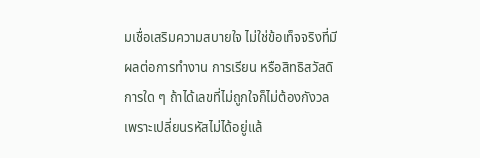มเชื่อเสริมความสบายใจ ไม่ใช่ข้อเท็จจริงที่มีผลต่อการทำงาน การเรียน หรือสิทธิสวัสดิการใด ๆ ถ้าได้เลขที่ไม่ถูกใจก็ไม่ต้องกังวล เพราะเปลี่ยนรหัสไม่ได้อยู่แล้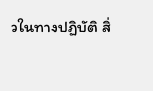วในทางปฏิบัติ สิ่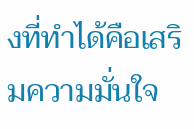งที่ทำได้คือเสริมความมั่นใจ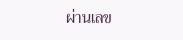ผ่านเลข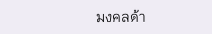มงคลด้า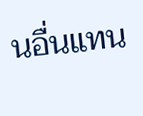นอื่นแทน